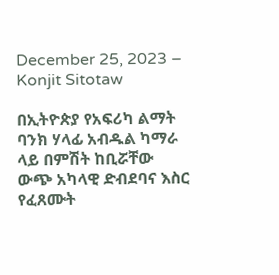December 25, 2023 – Konjit Sitotaw

በኢትዮጵያ የአፍሪካ ልማት ባንክ ሃላፊ አብዱል ካማራ ላይ በምሽት ከቢሯቸው ውጭ አካላዊ ድብደባና እስር የፈጸሙት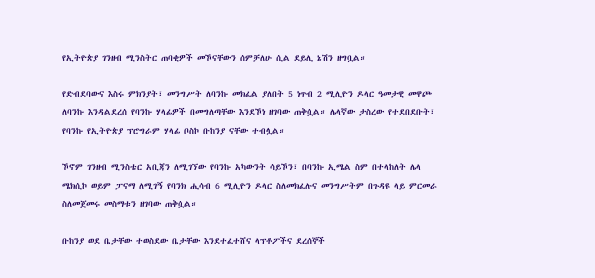የኢትዮጵያ ገንዘብ ሚንስትር ጠባቂዎች መኾናቸውን ሰምቻለሁ ሲል ደይሊ ኔሽን ዘግቧል።

የድብደባውና እስሩ ምክንያት፣ መንግሥት ለባንኩ መክፈል ያለበት 5 ነጥብ 2 ሚሊዮን ዶላር ዓመታዊ መዋጮ ለባንኩ እንዳልደረሰ የባንኩ ሃላፊዎች በመግለጣቸው እንደኾነ ዘገባው ጠቅሷል። ሌላኛው ታስረው የተደበደቡት፣ የባንኩ የኢትዮጵያ ፕሮግራም ሃላፊ ቦስኮ ቡከንያ ናቸው ተብሏል።

ኾኖም ገንዘብ ሚንስቴር አቢጃን ለሚገኘው የባንኩ አካውንት ሳይኾን፣ በባንኩ ኢሜል ስም በተላከለት ሌላ ሜክሲኮ ወይም ፓናማ ለሚገኝ የባንክ ሒሳብ 6 ሚሊዮን ዶላር ስለመክፈሉና መንግሥትም በጉዳዩ ላይ ምርመራ ስለመጀመሩ መስማቱን ዘገባው ጠቅሷል።

ቡከንያ ወደ ቤታቸው ተወስደው ቤታቸው እንደተፈተሸና ላፕቶፖችና ደረሰኞች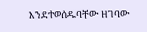እንደተወሰዱባቸው ዘገባው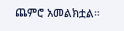ጨምሮ አመልክቷል።